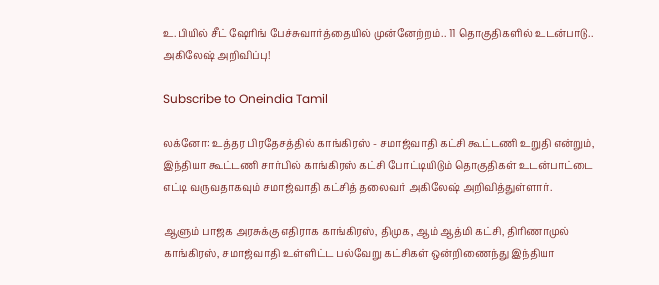உ.பியில் சீட் ஷேரிங் பேச்சுவார்த்தையில் முன்னேற்றம்.. 11 தொகுதிகளில் உடன்பாடு.. அகிலேஷ் அறிவிப்பு!

Subscribe to Oneindia Tamil

லக்னோ: உத்தர பிரதேசத்தில் காங்கிரஸ் - சமாஜ்வாதி கட்சி கூட்டணி உறுதி என்றும், இந்தியா கூட்டணி சார்பில் காங்கிரஸ் கட்சி போட்டியிடும் தொகுதிகள் உடன்பாட்டை எட்டி வருவதாகவும் சமாஜ்வாதி கட்சித் தலைவர் அகிலேஷ் அறிவித்துள்ளார்.

ஆளும் பாஜக அரசுக்கு எதிராக காங்கிரஸ், திமுக, ஆம் ஆத்மி கட்சி, திரிணாமுல் காங்கிரஸ், சமாஜ்வாதி உள்ளிட்ட பல்வேறு கட்சிகள் ஒன்றிணைந்து இந்தியா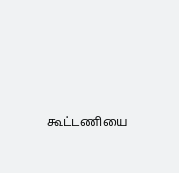கூட்டணியை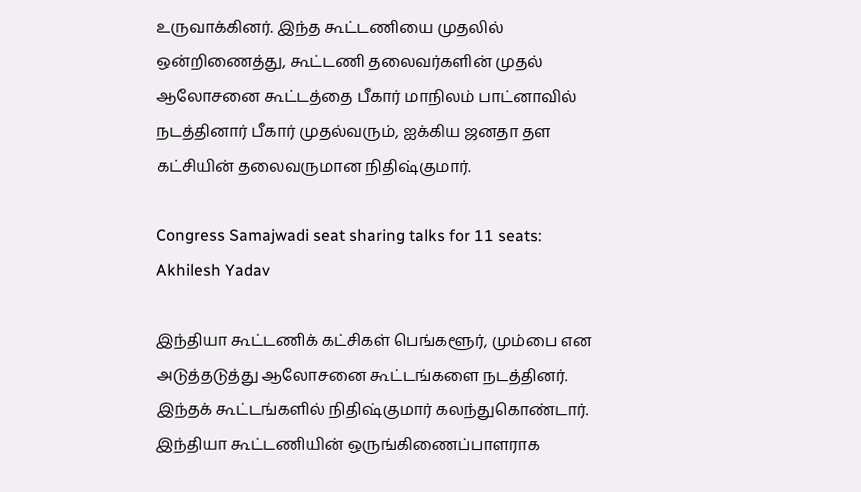உருவாக்கினர். இந்த கூட்டணியை முதலில் ஒன்றிணைத்து, கூட்டணி தலைவர்களின் முதல் ஆலோசனை கூட்டத்தை பீகார் மாநிலம் பாட்னாவில் நடத்தினார் பீகார் முதல்வரும், ஐக்கிய ஜனதா தள கட்சியின் தலைவருமான நிதிஷ்குமார்.

Congress Samajwadi seat sharing talks for 11 seats: Akhilesh Yadav

இந்தியா கூட்டணிக் கட்சிகள் பெங்களூர், மும்பை என அடுத்தடுத்து ஆலோசனை கூட்டங்களை நடத்தினர். இந்தக் கூட்டங்களில் நிதிஷ்குமார் கலந்துகொண்டார். இந்தியா கூட்டணியின் ஒருங்கிணைப்பாளராக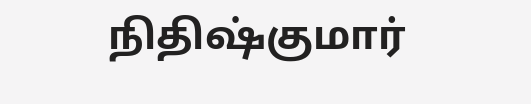நிதிஷ்குமார்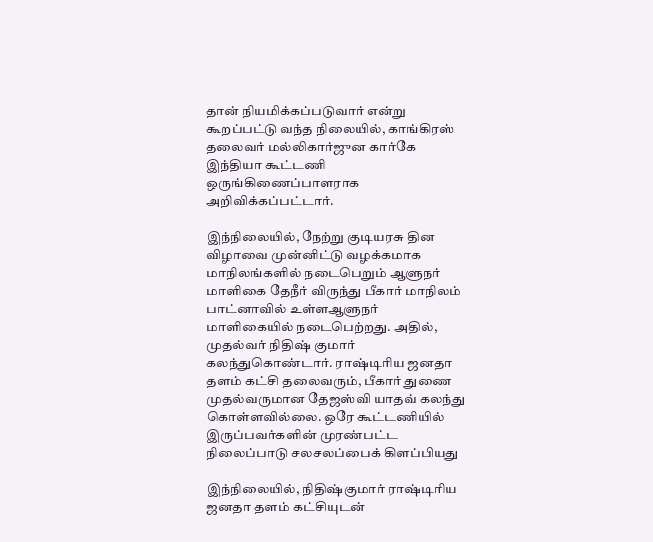தான் நியமிக்கப்படுவார் என்று கூறப்பட்டு வந்த நிலையில், காங்கிரஸ் தலைவர் மல்லிகார்ஜுன கார்கே இந்தியா கூட்டணி ஒருங்கிணைப்பாளராக அறிவிக்கப்பட்டார்.

இந்நிலையில், நேற்று குடியரசு தின விழாவை முன்னிட்டு வழக்கமாக மாநிலங்களில் நடைபெறும் ஆளுநர் மாளிகை தேநீர் விருந்து பீகார் மாநிலம் பாட்னாவில் உள்ளஆளுநர் மாளிகையில் நடைபெற்றது. அதில், முதல்வர் நிதிஷ் குமார் கலந்துகொண்டார். ராஷ்டிரிய ஜனதா தளம் கட்சி தலைவரும், பீகார் துணை முதல்வருமான தேஜஸ்வி யாதவ் கலந்து கொள்ளவில்லை. ஒரே கூட்டணியில் இருப்பவர்களின் முரண்பட்ட நிலைப்பாடு சலசலப்பைக் கிளப்பியது

இந்நிலையில், நிதிஷ்குமார் ராஷ்டிரிய ஜனதா தளம் கட்சியுடன்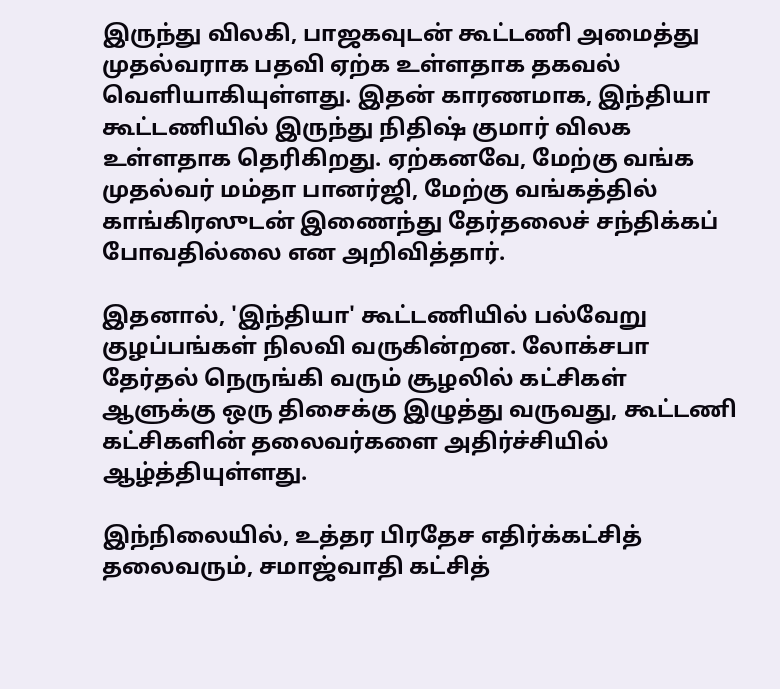இருந்து விலகி, பாஜகவுடன் கூட்டணி அமைத்து முதல்வராக பதவி ஏற்க உள்ளதாக தகவல் வெளியாகியுள்ளது. இதன் காரணமாக, இந்தியா கூட்டணியில் இருந்து நிதிஷ் குமார் விலக உள்ளதாக தெரிகிறது. ஏற்கனவே, மேற்கு வங்க முதல்வர் மம்தா பானர்ஜி, மேற்கு வங்கத்தில் காங்கிரஸுடன் இணைந்து தேர்தலைச் சந்திக்கப் போவதில்லை என அறிவித்தார்.

இதனால், 'இந்தியா' கூட்டணியில் பல்வேறு குழப்பங்கள் நிலவி வருகின்றன. லோக்சபா தேர்தல் நெருங்கி வரும் சூழலில் கட்சிகள் ஆளுக்கு ஒரு திசைக்கு இழுத்து வருவது, கூட்டணி கட்சிகளின் தலைவர்களை அதிர்ச்சியில் ஆழ்த்தியுள்ளது.

இந்நிலையில், உத்தர பிரதேச எதிர்க்கட்சித் தலைவரும், சமாஜ்வாதி கட்சித்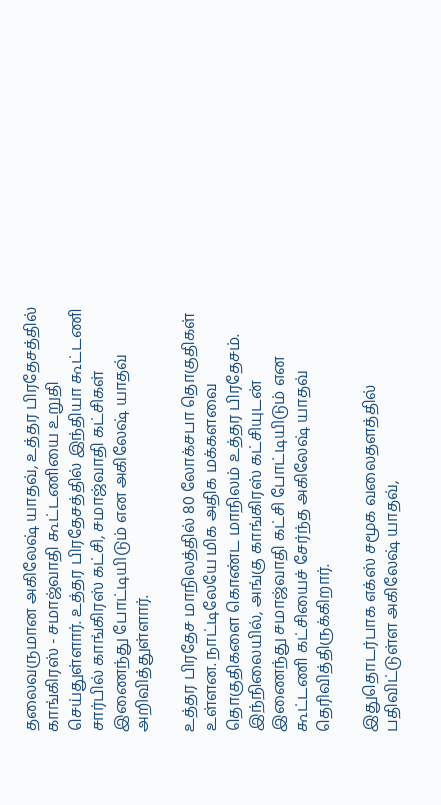தலைவருமான அகிலேஷ் யாதவ், உத்தர பிரதேசத்தில் காங்கிரஸ் - சமாஜ்வாதி கூட்டணியை உறுதி செய்துள்ளார். உத்தர பிரதேசத்தில் இந்தியா கூட்டணி சார்பில் காங்கிரஸ் கட்சி, சமாஜ்வாதி கட்சிகள் இணைந்து போட்டியிடும் என அகிலேஷ் யாதவ் அறிவித்துள்ளார்.

உத்தர பிரதேச மாநிலத்தில் 80 லோக்சபா தொகுதிகள் உள்ளன. நாட்டிலேயே மிக அதிக மக்களவை தொகுதிகளை கொண்ட மாநிலம் உத்தர பிரதேசம். இந்நிலையில், அங்கு காங்கிரஸ் கட்சியுடன் இணைந்து சமாஜ்வாதி கட்சி போட்டியிடும் என கூட்டணி கட்சியைச் சேர்ந்த அகிலேஷ் யாதவ் தெரிவித்திருக்கிறார்.

இதுதொடர்பாக எக்ஸ் சமூக வலைதளத்தில் பதிவிட்டுள்ள அகிலேஷ் யாதவ்,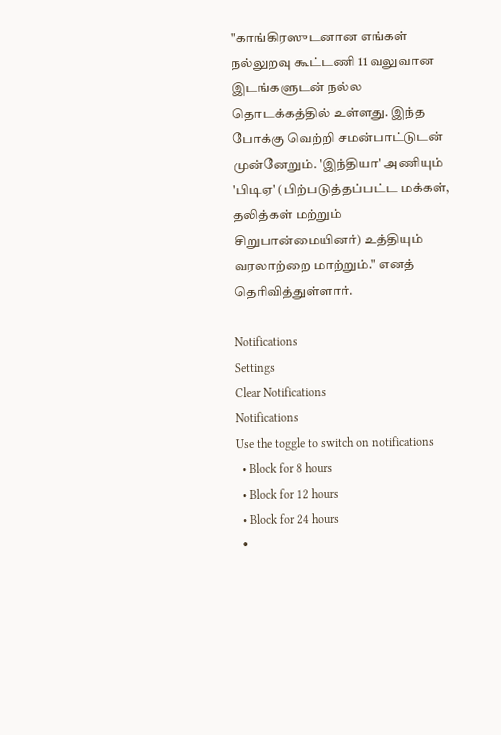"காங்கிரஸுடனான எங்கள் நல்லுறவு கூட்டணி 11 வலுவான இடங்களுடன் நல்ல தொடக்கத்தில் உள்ளது. இந்த போக்கு வெற்றி சமன்பாட்டுடன் முன்னேறும். 'இந்தியா' அணியும் 'பிடிஏ' (பிற்படுத்தப்பட்ட மக்கள், தலித்கள் மற்றும் சிறுபான்மையினர்) உத்தியும் வரலாற்றை மாற்றும்." எனத் தெரிவித்துள்ளார்.

Notifications
Settings
Clear Notifications
Notifications
Use the toggle to switch on notifications
  • Block for 8 hours
  • Block for 12 hours
  • Block for 24 hours
  •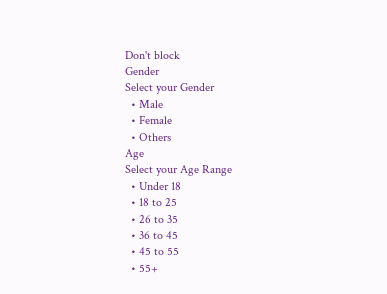Don't block
Gender
Select your Gender
  • Male
  • Female
  • Others
Age
Select your Age Range
  • Under 18
  • 18 to 25
  • 26 to 35
  • 36 to 45
  • 45 to 55
  • 55+